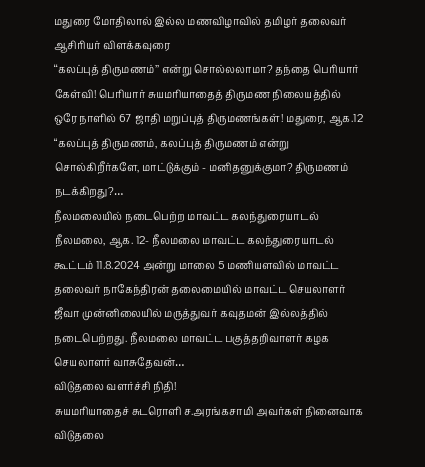மதுரை மோதிலால் இல்ல மணவிழாவில் தமிழர் தலைவர் ஆசிரியர் விளக்கவுரை
‘‘கலப்புத் திருமணம்’’ என்று சொல்லலாமா? தந்தை பெரியார் கேள்வி! பெரியார் சுயமரியாதைத் திருமண நிலையத்தில் ஒரே நாளில் 67 ஜாதி மறுப்புத் திருமணங்கள்! மதுரை, ஆக.12 “கலப்புத் திருமணம், கலப்புத் திருமணம் என்று சொல்கிறீர்களே, மாட்டுக்கும் - மனிதனுக்குமா? திருமணம் நடக்கிறது?…
நீலமலையில் நடைபெற்ற மாவட்ட கலந்துரையாடல்
நீலமலை, ஆக. 12- நீலமலை மாவட்ட கலந்துரையாடல் கூட்டம் 11.8.2024 அன்று மாலை 5 மணியளவில் மாவட்ட தலைவர் நாகேந்திரன் தலைமையில் மாவட்ட செயலாளர் ஜீவா முன்னிலையில் மருத்துவர் கவுதமன் இல்லத்தில் நடைபெற்றது. நீலமலை மாவட்ட பகுத்தறிவாளர் கழக செயலாளர் வாசுதேவன்…
விடுதலை வளர்ச்சி நிதி!
சுயமரியாதைச் சுடரொளி ச.அரங்கசாமி அவர்கள் நினைவாக விடுதலை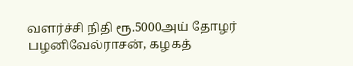வளர்ச்சி நிதி ரூ.5000அய் தோழர் பழனிவேல்ராசன், கழகத்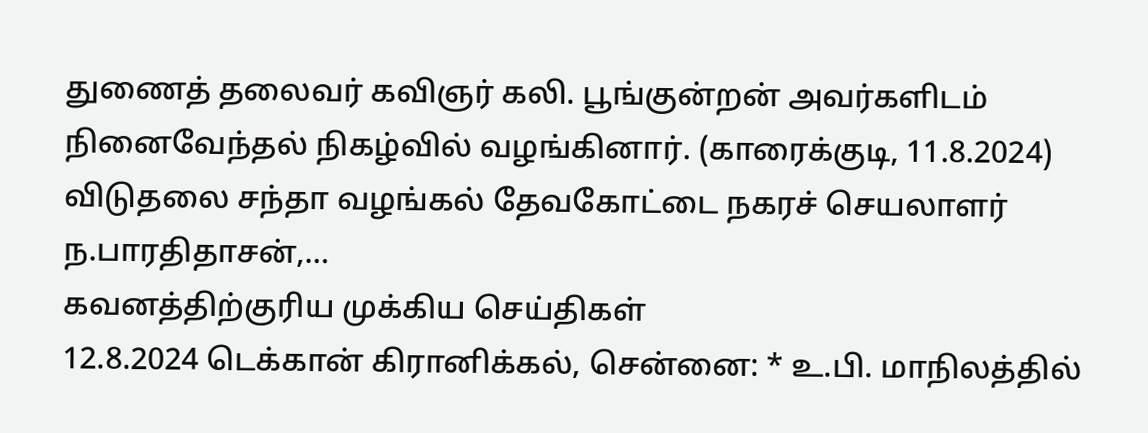துணைத் தலைவர் கவிஞர் கலி. பூங்குன்றன் அவர்களிடம் நினைவேந்தல் நிகழ்வில் வழங்கினார். (காரைக்குடி, 11.8.2024) விடுதலை சந்தா வழங்கல் தேவகோட்டை நகரச் செயலாளர் ந.பாரதிதாசன்,…
கவனத்திற்குரிய முக்கிய செய்திகள்
12.8.2024 டெக்கான் கிரானிக்கல், சென்னை: * உ.பி. மாநிலத்தில்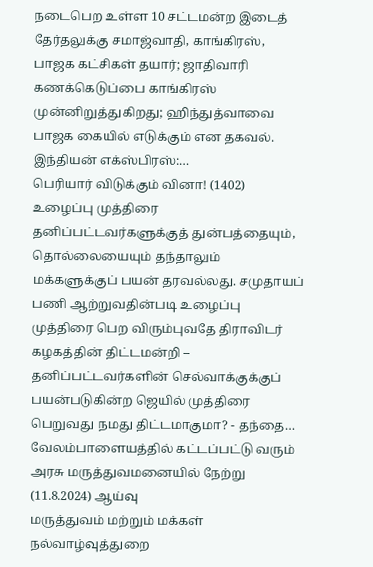நடைபெற உள்ள 10 சட்டமன்ற இடைத் தேர்தலுக்கு சமாஜ்வாதி, காங்கிரஸ், பாஜக கட்சிகள் தயார்; ஜாதிவாரி கணக்கெடுப்பை காங்கிரஸ் முன்னிறுத்துகிறது; ஹிந்துத்வாவை பாஜக கையில் எடுக்கும் என தகவல். இந்தியன் எக்ஸ்பிரஸ்:…
பெரியார் விடுக்கும் வினா! (1402)
உழைப்பு முத்திரை தனிப்பட்டவர்களுக்குத் துன்பத்தையும், தொல்லையையும் தந்தாலும் மக்களுக்குப் பயன் தரவல்லது. சமுதாயப் பணி ஆற்றுவதின்படி உழைப்பு முத்திரை பெற விரும்புவதே திராவிடர் கழகத்தின் திட்டமன்றி – தனிப்பட்டவர்களின் செல்வாக்குக்குப் பயன்படுகின்ற ஜெயில் முத்திரை பெறுவது நமது திட்டமாகுமா? - தந்தை…
வேலம்பாளையத்தில் கட்டப்பட்டு வரும் அரசு மருத்துவமனையில் நேற்று (11.8.2024) ஆய்வு
மருத்துவம் மற்றும் மக்கள் நல்வாழ்வுத்துறை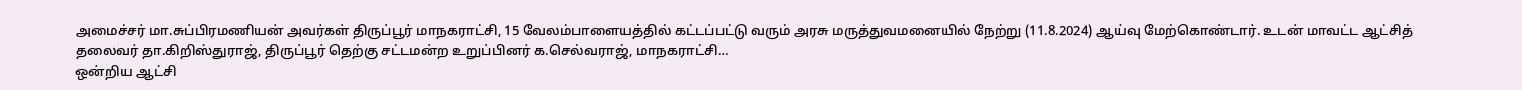அமைச்சர் மா.சுப்பிரமணியன் அவர்கள் திருப்பூர் மாநகராட்சி, 15 வேலம்பாளையத்தில் கட்டப்பட்டு வரும் அரசு மருத்துவமனையில் நேற்று (11.8.2024) ஆய்வு மேற்கொண்டார். உடன் மாவட்ட ஆட்சித் தலைவர் தா.கிறிஸ்துராஜ், திருப்பூர் தெற்கு சட்டமன்ற உறுப்பினர் க.செல்வராஜ், மாநகராட்சி…
ஒன்றிய ஆட்சி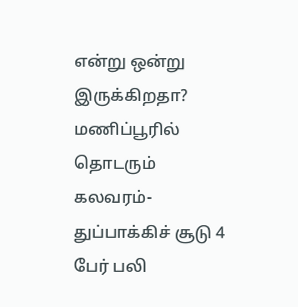என்று ஒன்று இருக்கிறதா? மணிப்பூரில் தொடரும் கலவரம்-துப்பாக்கிச் சூடு 4 பேர் பலி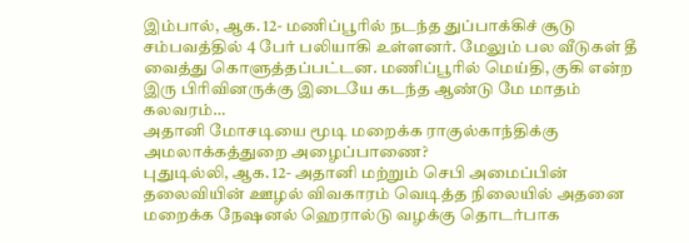இம்பால், ஆக. 12- மணிப்பூரில் நடந்த துப்பாக்கிச் சூடு சம்பவத்தில் 4 பேர் பலியாகி உள்ளனர். மேலும் பல வீடுகள் தீ வைத்து கொளுத்தப்பட்டன. மணிப்பூரில் மெய்தி, குகி என்ற இரு பிரிவினருக்கு இடையே கடந்த ஆண்டு மே மாதம் கலவரம்…
அதானி மோசடியை மூடி மறைக்க ராகுல்காந்திக்கு அமலாக்கத்துறை அழைப்பாணை?
புதுடில்லி, ஆக. 12- அதானி மற்றும் செபி அமைப்பின் தலைவியின் ஊழல் விவகாரம் வெடித்த நிலையில் அதனை மறைக்க நேஷனல் ஹெரால்டு வழக்கு தொடர்பாக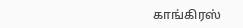காங்கிரஸ்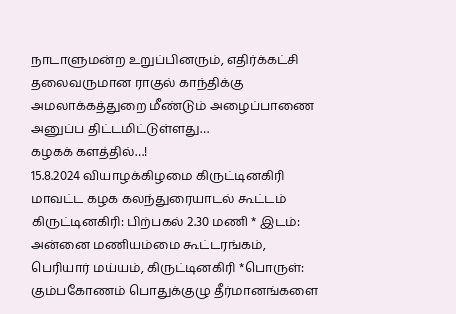நாடாளுமன்ற உறுப்பினரும், எதிர்க்கட்சி தலைவருமான ராகுல் காந்திக்கு அமலாக்கத்துறை மீண்டும் அழைப்பாணை அனுப்ப திட்டமிட்டுள்ளது…
கழகக் களத்தில்…!
15.8.2024 வியாழக்கிழமை கிருட்டினகிரி மாவட்ட கழக கலந்துரையாடல் கூட்டம் கிருட்டினகிரி: பிற்பகல் 2.30 மணி * இடம்: அன்னை மணியம்மை கூட்டரங்கம், பெரியார் மய்யம், கிருட்டினகிரி *பொருள்: கும்பகோணம் பொதுக்குழு தீர்மானங்களை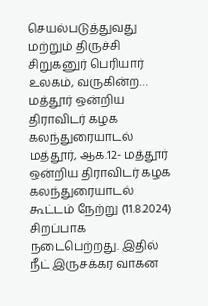செயல்படுத்துவது மற்றும் திருச்சி சிறுகனுர் பெரியார் உலகம், வருகின்ற…
மத்தூர் ஒன்றிய திராவிடர் கழக கலந்துரையாடல்
மத்தூர், ஆக.12- மத்தூர் ஒன்றிய திராவிடர் கழக கலந்துரையாடல் கூட்டம் நேற்று (11.8.2024) சிறப்பாக நடைபெற்றது. இதில் நீட் இருசக்கர வாகன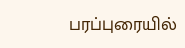பரப்புரையில்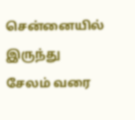சென்னையில் இருந்து சேலம் வரை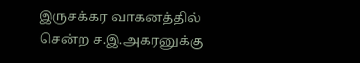இருசக்கர வாகனத்தில் சென்ற ச.இ.அகரனுக்கு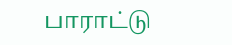பாராட்டு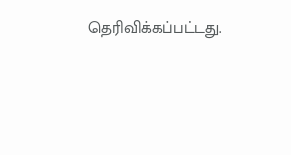தெரிவிக்கப்பட்டது.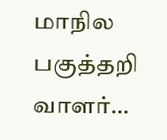மாநில பகுத்தறி வாளர்…